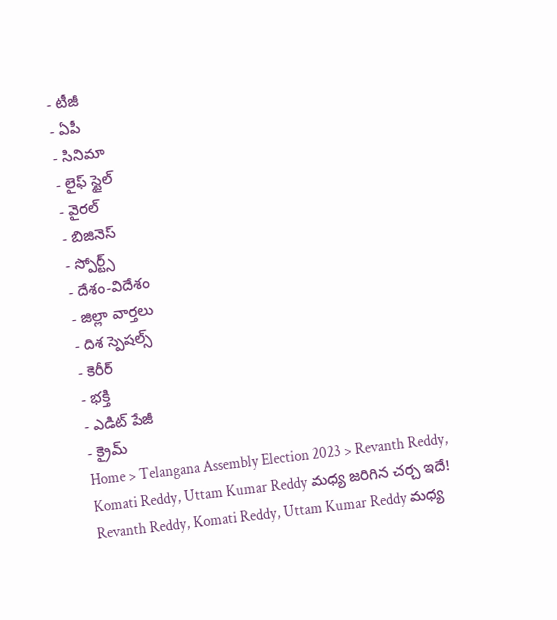- టీజీ
- ఏపీ
- సినిమా
- లైఫ్ స్టైల్
- వైరల్
- బిజినెస్
- స్పోర్ట్స్
- దేశం-విదేశం
- జిల్లా వార్తలు
- దిశ స్పెషల్స్
- కెరీర్
- భక్తి
- ఎడిట్ పేజీ
- క్రైమ్
Home > Telangana Assembly Election 2023 > Revanth Reddy, Komati Reddy, Uttam Kumar Reddy మధ్య జరిగిన చర్చ ఇదే!
Revanth Reddy, Komati Reddy, Uttam Kumar Reddy మధ్య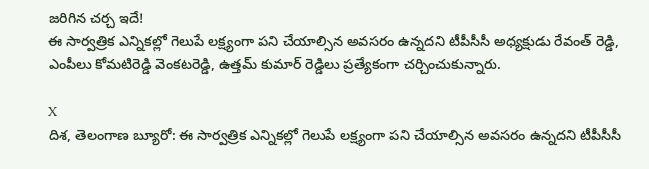జరిగిన చర్చ ఇదే!
ఈ సార్వత్రిక ఎన్నికల్లో గెలుపే లక్ష్యంగా పని చేయాల్సిన అవసరం ఉన్నదని టీపీసీసీ అధ్యక్షుడు రేవంత్ రెడ్డి, ఎంపీలు కోమటిరెడ్డి వెంకటరెడ్డి, ఉత్తమ్ కుమార్ రెడ్డిలు ప్రత్యేకంగా చర్చించుకున్నారు.

X
దిశ, తెలంగాణ బ్యూరో: ఈ సార్వత్రిక ఎన్నికల్లో గెలుపే లక్ష్యంగా పని చేయాల్సిన అవసరం ఉన్నదని టీపీసీసీ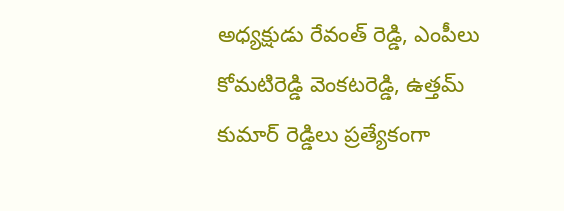అధ్యక్షుడు రేవంత్ రెడ్డి, ఎంపీలు కోమటిరెడ్డి వెంకటరెడ్డి, ఉత్తమ్ కుమార్ రెడ్డిలు ప్రత్యేకంగా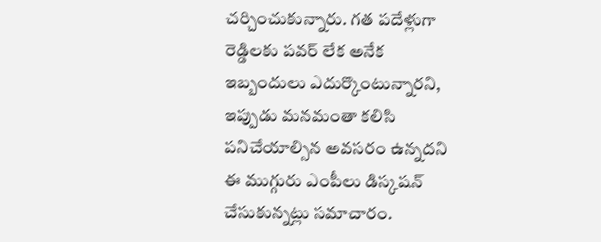చర్చించుకున్నారు. గత పదేళ్లుగా రెడ్డిలకు పవర్ లేక అనేక ఇబ్బందులు ఎదుర్కొంటున్నారని, ఇప్పుడు మనమంతా కలిసి పనిచేయాల్సిన అవసరం ఉన్నదని ఈ ముగ్గురు ఎంపీలు డిస్కషన్ చేసుకున్నట్లు సమాచారం.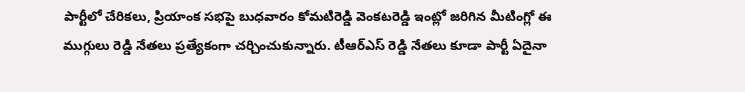పార్టీలో చేరికలు, ప్రియాంక సభపై బుధవారం కోమటిరెడ్డి వెంకటరెడ్డి ఇంట్లో జరిగిన మీటింగ్లో ఈ ముగ్గులు రెడ్డి నేతలు ప్రత్యేకంగా చర్చించుకున్నారు. టీఆర్ఎస్ రెడ్డి నేతలు కూడా పార్టీ ఏదైనా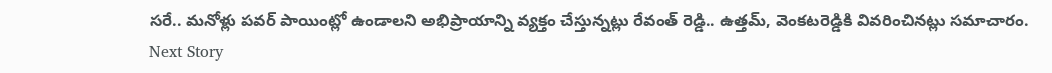సరే.. మనోళ్లు పవర్ పాయింట్లో ఉండాలని అభిప్రాయాన్ని వ్యక్తం చేస్తున్నట్లు రేవంత్ రెడ్డి.. ఉత్తమ్, వెంకటరెడ్డికి వివరించినట్లు సమాచారం.
Next Story